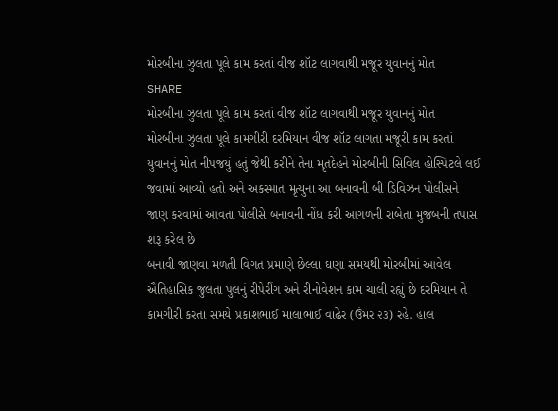મોરબીના ઝુલતા પૂલે કામ કરતાં વીજ શૉટ લાગવાથી મજૂર યુવાનનું મોત
SHARE
મોરબીના ઝુલતા પૂલે કામ કરતાં વીજ શૉટ લાગવાથી મજૂર યુવાનનું મોત
મોરબીના ઝુલતા પૂલે કામગીરી દરમિયાન વીજ શૉટ લાગતા મજૂરી કામ કરતાં યુવાનનું મોત નીપજયું હતું જેથી કરીને તેના મૃતદેહને મોરબીની સિવિલ હોસ્પિટલે લઈ જવામાં આવ્યો હતો અને અકસ્માત મૃત્યુના આ બનાવની બી ડિવિઝન પોલીસને જાણ કરવામાં આવતા પોલીસે બનાવની નોંધ કરી આગળની રાબેતા મુજબની તપાસ શરૂ કરેલ છે
બનાવી જાણવા મળતી વિગત પ્રમાણે છેલ્લા ઘણા સમયથી મોરબીમાં આવેલ ઐતિહાસિક જુલતા પુલનું રીપેરીંગ અને રીનોવેશન કામ ચાલી રહ્યું છે દરમિયાન તે કામગીરી કરતા સમયે પ્રકાશભાઈ માલાભાઈ વાઢેર (ઉંમર ૨૩) રહે. હાલ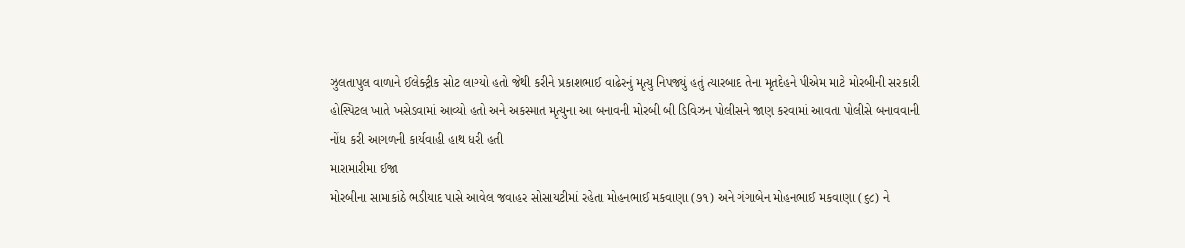ઝુલતાપુલ વાળાને ઈલેક્ટ્રીક સોટ લાગ્યો હતો જેથી કરીને પ્રકાશભાઈ વાઢેરનું મૃત્યુ નિપજ્યું હતું ત્યારબાદ તેના મૃતદેહને પીએમ માટે મોરબીની સરકારી હોસ્પિટલ ખાતે ખસેડવામાં આવ્યો હતો અને અકસ્માત મૃત્યુના આ બનાવની મોરબી બી ડિવિઝન પોલીસને જાણ કરવામાં આવતા પોલીસે બનાવવાની નોંધ કરી આગળની કાર્યવાહી હાથ ધરી હતી
મારામારીમા ઈજા
મોરબીના સામાકાંઠે ભડીયાદ પાસે આવેલ જવાહર સોસાયટીમાં રહેતા મોહનભાઈ મકવાણા (૭૧) અને ગંગાબેન મોહનભાઈ મકવાણા (૬૮) ને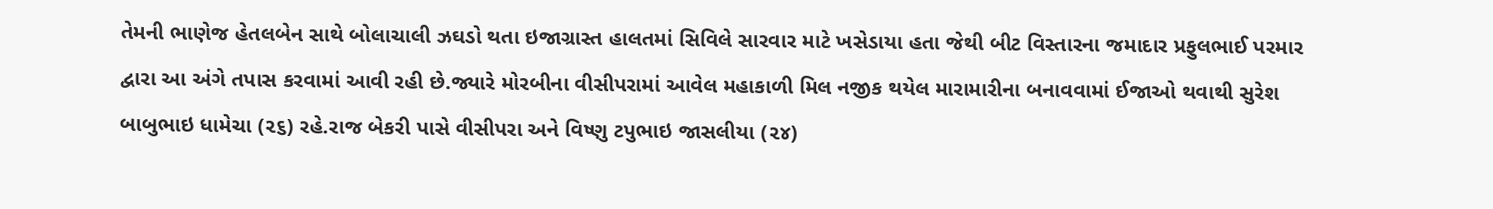તેમની ભાણેજ હેતલબેન સાથે બોલાચાલી ઝઘડો થતા ઇજાગ્રાસ્ત હાલતમાં સિવિલે સારવાર માટે ખસેડાયા હતા જેથી બીટ વિસ્તારના જમાદાર પ્રફુલભાઈ પરમાર દ્વારા આ અંગે તપાસ કરવામાં આવી રહી છે.જ્યારે મોરબીના વીસીપરામાં આવેલ મહાકાળી મિલ નજીક થયેલ મારામારીના બનાવવામાં ઈજાઓ થવાથી સુરેશ બાબુભાઇ ધામેચા (૨૬) રહે.રાજ બેકરી પાસે વીસીપરા અને વિષ્ણુ ટપુભાઇ જાસલીયા (૨૪)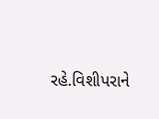રહે.વિશીપરાને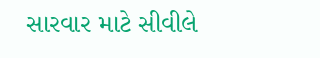સારવાર માટે સીવીલે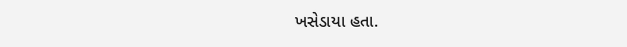ખસેડાયા હતા.